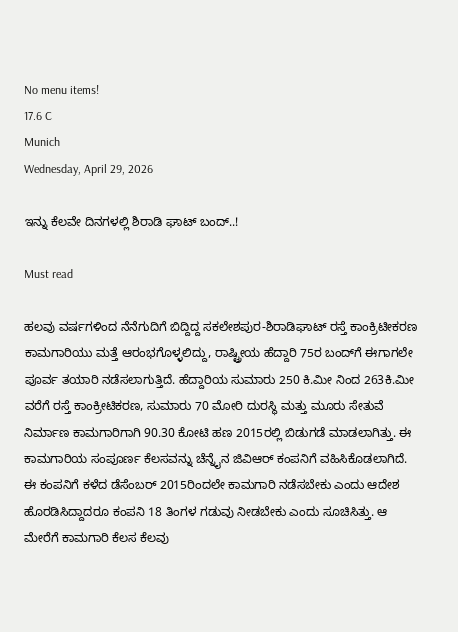No menu items!
17.6 C
Munich
Wednesday, April 29, 2026

ಇನ್ನು ಕೆಲವೇ ದಿನಗಳಲ್ಲಿ ಶಿರಾಡಿ ಘಾಟ್ ಬಂದ್..!

Must read

ಹಲವು ವರ್ಷಗಳಿಂದ ನೆನೆಗುದಿಗೆ ಬಿದ್ದಿದ್ದ ಸಕಲೇಶಪುರ-ಶಿರಾಡಿಘಾಟ್ ರಸ್ತೆ ಕಾಂಕ್ರಿಟೀಕರಣ ಕಾಮಗಾರಿಯು ಮತ್ತೆ ಆರಂಭಗೊಳ್ಳಲಿದ್ದು, ರಾಷ್ಟ್ರೀಯ ಹೆದ್ದಾರಿ 75ರ ಬಂದ್‍ಗೆ ಈಗಾಗಲೇ ಪೂರ್ವ ತಯಾರಿ ನಡೆಸಲಾಗುತ್ತಿದೆ. ಹೆದ್ದಾರಿಯ ಸುಮಾರು 250 ಕಿ.ಮೀ ನಿಂದ 263ಕಿ.ಮೀ ವರೆಗೆ ರಸ್ತೆ ಕಾಂಕ್ರೀಟಿಕರಣ, ಸುಮಾರು 70 ಮೋರಿ ದುರಸ್ಥಿ ಮತ್ತು ಮೂರು ಸೇತುವೆ ನಿರ್ಮಾಣ ಕಾಮಗಾರಿಗಾಗಿ 90.30 ಕೋಟಿ ಹಣ 2015ರಲ್ಲಿ ಬಿಡುಗಡೆ ಮಾಡಲಾಗಿತ್ತು. ಈ ಕಾಮಗಾರಿಯ ಸಂಪೂರ್ಣ ಕೆಲಸವನ್ನು ಚೆನ್ನೈನ ಜಿವಿಆರ್ ಕಂಪನಿಗೆ ವಹಿಸಿಕೊಡಲಾಗಿದೆ.
ಈ ಕಂಪನಿಗೆ ಕಳೆದ ಡೆಸೆಂಬರ್ 2015ರಿಂದಲೇ ಕಾಮಗಾರಿ ನಡೆಸಬೇಕು ಎಂದು ಆದೇಶ ಹೊರಡಿಸಿದ್ದಾದರೂ ಕಂಪನಿ 18 ತಿಂಗಳ ಗಡುವು ನೀಡಬೇಕು ಎಂದು ಸೂಚಿಸಿತ್ತು. ಆ ಮೇರೆಗೆ ಕಾಮಗಾರಿ ಕೆಲಸ ಕೆಲವು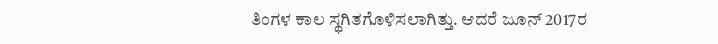ತಿಂಗಳ ಕಾಲ ಸ್ಥಗಿತಗೊಳಿಸಲಾಗಿತ್ತು. ಆದರೆ ಜೂನ್ 2017ರ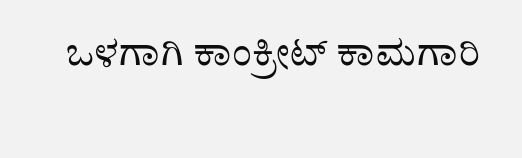ಒಳಗಾಗಿ ಕಾಂಕ್ರೀಟ್ ಕಾಮಗಾರಿ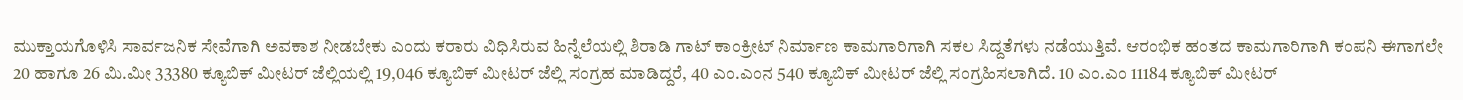ಮುಕ್ತಾಯಗೊಳಿಸಿ ಸಾರ್ವಜನಿಕ ಸೇವೆಗಾಗಿ ಅವಕಾಶ ನೀಡಬೇಕು ಎಂದು ಕರಾರು ವಿಧಿಸಿರುವ ಹಿನ್ನೆಲೆಯಲ್ಲಿ ಶಿರಾಡಿ ಗಾಟ್ ಕಾಂಕ್ರೀಟ್ ನಿರ್ಮಾಣ ಕಾಮಗಾರಿಗಾಗಿ ಸಕಲ ಸಿದ್ದತೆಗಳು ನಡೆಯುತ್ತಿವೆ. ಆರಂಭಿಕ ಹಂತದ ಕಾಮಗಾರಿಗಾಗಿ ಕಂಪನಿ ಈಗಾಗಲೇ 20 ಹಾಗೂ 26 ಮಿ.ಮೀ 33380 ಕ್ಯೂಬಿಕ್ ಮೀಟರ್ ಜೆಲ್ಲಿಯಲ್ಲಿ 19,046 ಕ್ಯೂಬಿಕ್ ಮೀಟರ್ ಜೆಲ್ಲಿ ಸಂಗ್ರಹ ಮಾಡಿದ್ದರೆ, 40 ಎಂ.ಎಂನ 540 ಕ್ಯೂಬಿಕ್ ಮೀಟರ್ ಜೆಲ್ಲಿ ಸಂಗ್ರಹಿಸಲಾಗಿದೆ. 10 ಎಂ.ಎಂ 11184 ಕ್ಯೂಬಿಕ್ ಮೀಟರ್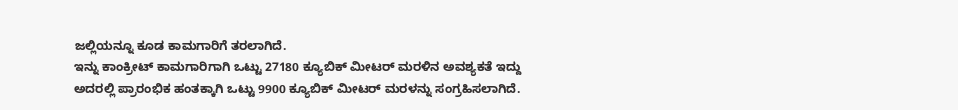ಜಲ್ಲಿಯನ್ನೂ ಕೂಡ ಕಾಮಗಾರಿಗೆ ತರಲಾಗಿದೆ.
ಇನ್ನು ಕಾಂಕ್ರೀಟ್ ಕಾಮಗಾರಿಗಾಗಿ ಒಟ್ಟು 27180 ಕ್ಯೂಬಿಕ್ ಮೀಟರ್ ಮರಳಿನ ಅವಶ್ಯಕತೆ ಇದ್ದು ಅದರಲ್ಲಿ ಪ್ರಾರಂಭಿಕ ಹಂತಕ್ಕಾಗಿ ಒಟ್ಟು 9900 ಕ್ಯೂಬಿಕ್ ಮೀಟರ್ ಮರಳನ್ನು ಸಂಗ್ರಹಿಸಲಾಗಿದೆ.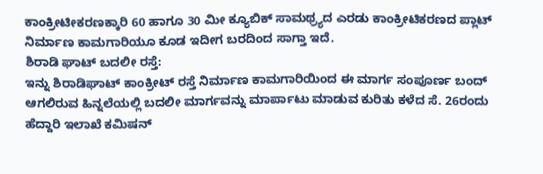ಕಾಂಕ್ರೀಟೀಕರಣಕ್ಕಾರಿ 60 ಹಾಗೂ 30 ಮೀ ಕ್ಯೂಬಿಕ್ ಸಾಮಥ್ರ್ಯದ ಎರಡು ಕಾಂಕ್ರೀಟಿಕರಣದ ಪ್ಲಾಟ್ ನಿರ್ಮಾಣ ಕಾಮಗಾರಿಯೂ ಕೂಡ ಇದೀಗ ಬರದಿಂದ ಸಾಗ್ತಾ ಇದೆ.
ಶಿರಾಡಿ ಘಾಟ್ ಬದಲೀ ರಸ್ತೆ:
ಇನ್ನು ಶಿರಾಡಿಘಾಟ್ ಕಾಂಕ್ರೀಟ್ ರಸ್ತೆ ನಿರ್ಮಾಣ ಕಾಮಗಾರಿಯಿಂದ ಈ ಮಾರ್ಗ ಸಂಪೂರ್ಣ ಬಂದ್ ಆಗಲಿರುವ ಹಿನ್ನಲೆಯಲ್ಲಿ ಬದಲೀ ಮಾರ್ಗವನ್ನು ಮಾರ್ಪಾಟು ಮಾಡುವ ಕುರಿತು ಕಳೆದ ಸೆ. 26ರಂದು ಹೆದ್ದಾರಿ ಇಲಾಖೆ ಕಮಿಷನ್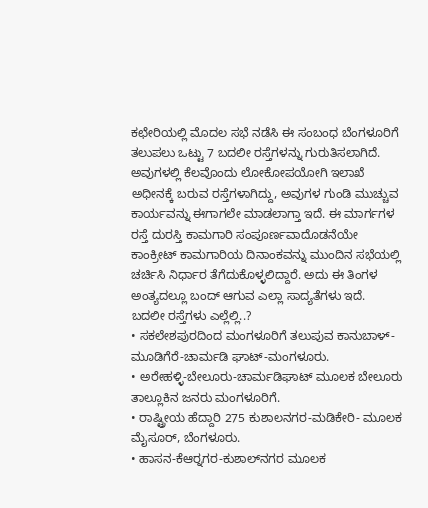ಕಛೇರಿಯಲ್ಲಿ ಮೊದಲ ಸಭೆ ನಡೆಸಿ ಈ ಸಂಬಂಧ ಬೆಂಗಳೂರಿಗೆ ತಲುಪಲು ಒಟ್ಟು 7 ಬದಲೀ ರಸ್ತೆಗಳನ್ನು ಗುರುತಿಸಲಾಗಿದೆ. ಅವುಗಳಲ್ಲಿ ಕೆಲವೊಂದು ಲೋಕೋಪಯೋಗಿ ಇಲಾಖೆ ಅಧೀನಕ್ಕೆ ಬರುವ ರಸ್ತೆಗಳಾಗಿದ್ದು, ಅವುಗಳ ಗುಂಡಿ ಮುಚ್ಚುವ ಕಾರ್ಯವನ್ನು ಈಗಾಗಲೇ ಮಾಡಲಾಗ್ತಾ ಇದೆ. ಈ ಮಾರ್ಗಗಳ ರಸ್ತೆ ದುರಸ್ತಿ ಕಾಮಗಾರಿ ಸಂಪೂರ್ಣವಾದೊಡನೆಯೇ ಕಾಂಕ್ರೀಟ್ ಕಾಮಗಾರಿಯ ದಿನಾಂಕವನ್ನು ಮುಂದಿನ ಸಭೆಯಲ್ಲಿ ಚರ್ಚಿಸಿ ನಿರ್ಧಾರ ತೆಗೆದುಕೊಳ್ಳಲಿದ್ದಾರೆ. ಅದು ಈ ತಿಂಗಳ ಅಂತ್ಯದಲ್ಲೂ ಬಂದ್ ಆಗುವ ಎಲ್ಲಾ ಸಾದ್ಯತೆಗಳು ಇದೆ.
ಬದಲೀ ರಸ್ತೆಗಳು ಎಲ್ಲೆಲ್ಲಿ..?
• ಸಕಲೇಶಪುರದಿಂದ ಮಂಗಳೂರಿಗೆ ತಲುಪುವ ಕಾನುಬಾಳ್-ಮೂಡಿಗೆರೆ-ಚಾರ್ಮಡಿ ಘಾಟ್-ಮಂಗಳೂರು.
• ಅರೇಹಳ್ಳಿ-ಬೇಲೂರು-ಚಾರ್ಮಡಿಘಾಟ್ ಮೂಲಕ ಬೇಲೂರು ತಾಲ್ಲೂಕಿನ ಜನರು ಮಂಗಳೂರಿಗೆ.
• ರಾಷ್ಟ್ರೀಯ ಹೆದ್ದಾರಿ 275 ಕುಶಾಲನಗರ-ಮಡಿಕೇರಿ- ಮೂಲಕ ಮೈಸೂರ್, ಬೆಂಗಳೂರು.
• ಹಾಸನ-ಕೆಆರ್‍ನಗರ-ಕುಶಾಲ್‍ನಗರ ಮೂಲಕ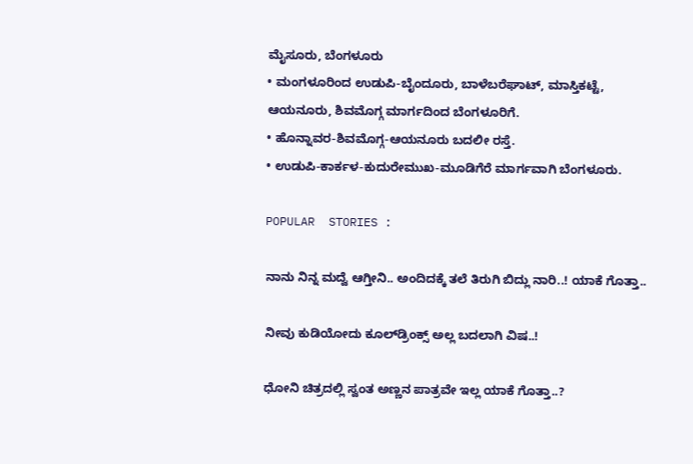ಮೈಸೂರು, ಬೆಂಗಳೂರು
• ಮಂಗಳೂರಿಂದ ಉಡುಪಿ-ಬೈಂದೂರು, ಬಾಳೆಬರೆಘಾಟ್, ಮಾಸ್ತಿಕಟ್ಟೆ, ಆಯನೂರು, ಶಿವಮೊಗ್ಗ ಮಾರ್ಗದಿಂದ ಬೆಂಗಳೂರಿಗೆ.
• ಹೊನ್ನಾವರ-ಶಿವಮೊಗ್ಗ-ಆಯನೂರು ಬದಲೀ ರಸ್ತೆ.
• ಉಡುಪಿ-ಕಾರ್ಕಳ-ಕುದುರೇಮುಖ-ಮೂಡಿಗೆರೆ ಮಾರ್ಗವಾಗಿ ಬೆಂಗಳೂರು.

POPULAR  STORIES :

ನಾನು ನಿನ್ನ ಮದ್ವೆ ಆಗ್ತೀನಿ.. ಅಂದಿದಕ್ಕೆ ತಲೆ ತಿರುಗಿ ಬಿದ್ಲು ನಾರಿ..! ಯಾಕೆ ಗೊತ್ತಾ..

ನೀವು ಕುಡಿಯೋದು ಕೂಲ್‍ಡ್ರಿಂಕ್ಸ್ ಅಲ್ಲ ಬದಲಾಗಿ ವಿಷ..!

ಧೋನಿ ಚಿತ್ರದಲ್ಲಿ ಸ್ವಂತ ಅಣ್ಣನ ಪಾತ್ರವೇ ಇಲ್ಲ ಯಾಕೆ ಗೊತ್ತಾ..?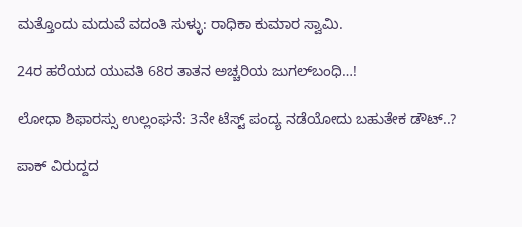ಮತ್ತೊಂದು ಮದುವೆ ವದಂತಿ ಸುಳ್ಳು: ರಾಧಿಕಾ ಕುಮಾರ ಸ್ವಾಮಿ.

24ರ ಹರೆಯದ ಯುವತಿ 68ರ ತಾತನ ಅಚ್ಚರಿಯ ಜುಗಲ್‍ಬಂಧಿ…!

ಲೋಧಾ ಶಿಫಾರಸ್ಸು ಉಲ್ಲಂಘನೆ: 3ನೇ ಟೆಸ್ಟ್ ಪಂದ್ಯ ನಡೆಯೋದು ಬಹುತೇಕ ಡೌಟ್..?

ಪಾಕ್ ವಿರುದ್ದದ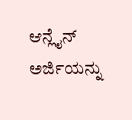ಆನ್ಲೈನ್ ಅರ್ಜಿಯನ್ನು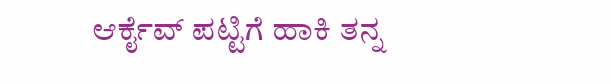ಆರ್ಕೈವ್ ಪಟ್ಟಿಗೆ ಹಾಕಿ ತನ್ನ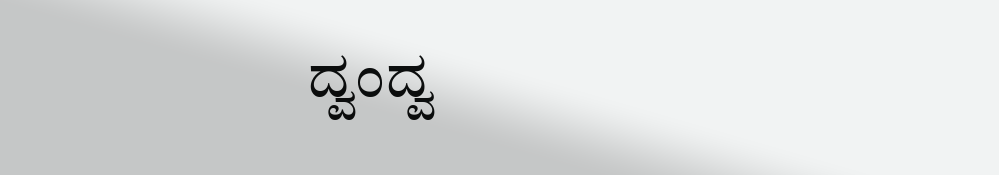ದ್ವಂದ್ವ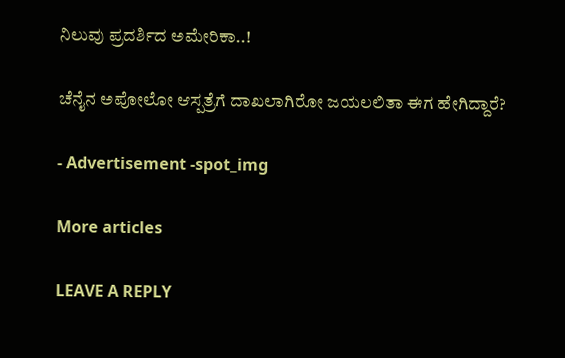ನಿಲುವು ಪ್ರದರ್ಶಿದ ಅಮೇರಿಕಾ..!

ಚೆನೈನ ಅಪೋಲೋ ಆಸ್ಪತ್ರೆಗೆ ದಾಖಲಾಗಿರೋ ಜಯಲಲಿತಾ ಈಗ ಹೇಗಿದ್ದಾರೆ?

- Advertisement -spot_img

More articles

LEAVE A REPLY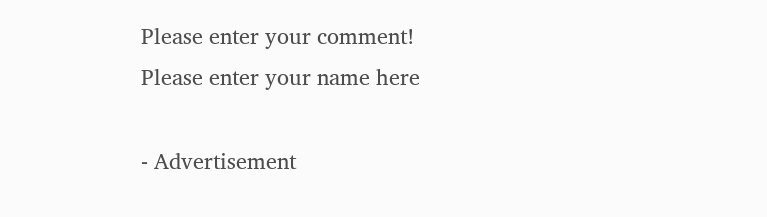Please enter your comment!
Please enter your name here

- Advertisement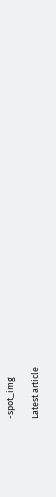-spot_img

Latest article